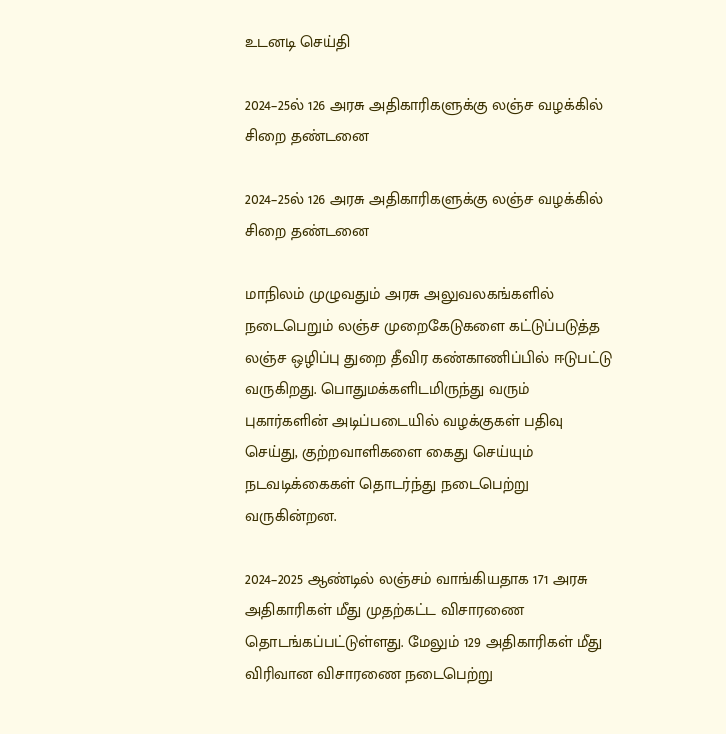உடனடி செய்தி

2024–25ல் 126 அரசு அதிகாரிகளுக்கு லஞ்ச வழக்கில் சிறை தண்டனை

2024–25ல் 126 அரசு அதிகாரிகளுக்கு லஞ்ச வழக்கில் சிறை தண்டனை

மாநிலம் முழுவதும் அரசு அலுவலகங்களில் நடைபெறும் லஞ்ச முறைகேடுகளை கட்டுப்படுத்த லஞ்ச ஒழிப்பு துறை தீவிர கண்காணிப்பில் ஈடுபட்டு வருகிறது. பொதுமக்களிடமிருந்து வரும் புகார்களின் அடிப்படையில் வழக்குகள் பதிவு செய்து, குற்றவாளிகளை கைது செய்யும் நடவடிக்கைகள் தொடர்ந்து நடைபெற்று வருகின்றன.

2024–2025 ஆண்டில் லஞ்சம் வாங்கியதாக 171 அரசு அதிகாரிகள் மீது முதற்கட்ட விசாரணை தொடங்கப்பட்டுள்ளது. மேலும் 129 அதிகாரிகள் மீது விரிவான விசாரணை நடைபெற்று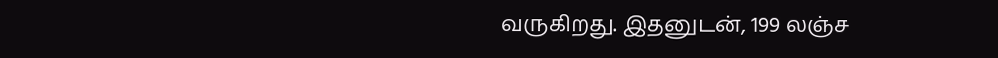வருகிறது. இதனுடன், 199 லஞ்ச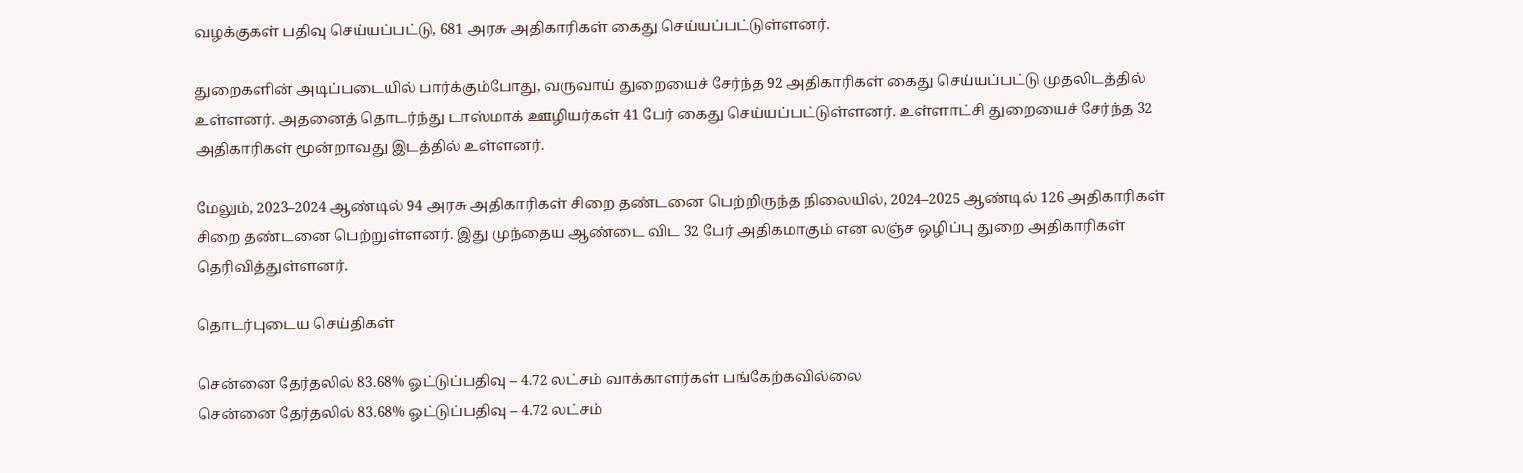வழக்குகள் பதிவு செய்யப்பட்டு, 681 அரசு அதிகாரிகள் கைது செய்யப்பட்டுள்ளனர்.

துறைகளின் அடிப்படையில் பார்க்கும்போது, வருவாய் துறையைச் சேர்ந்த 92 அதிகாரிகள் கைது செய்யப்பட்டு முதலிடத்தில் உள்ளனர். அதனைத் தொடர்ந்து டாஸ்மாக் ஊழியர்கள் 41 பேர் கைது செய்யப்பட்டுள்ளனர். உள்ளாட்சி துறையைச் சேர்ந்த 32 அதிகாரிகள் மூன்றாவது இடத்தில் உள்ளனர்.

மேலும், 2023–2024 ஆண்டில் 94 அரசு அதிகாரிகள் சிறை தண்டனை பெற்றிருந்த நிலையில், 2024–2025 ஆண்டில் 126 அதிகாரிகள் சிறை தண்டனை பெற்றுள்ளனர். இது முந்தைய ஆண்டை விட 32 பேர் அதிகமாகும் என லஞ்ச ஒழிப்பு துறை அதிகாரிகள் தெரிவித்துள்ளனர்.

தொடர்புடைய செய்திகள்

சென்னை தேர்தலில் 83.68% ஓட்டுப்பதிவு – 4.72 லட்சம் வாக்காளர்கள் பங்கேற்கவில்லை
சென்னை தேர்தலில் 83.68% ஓட்டுப்பதிவு – 4.72 லட்சம்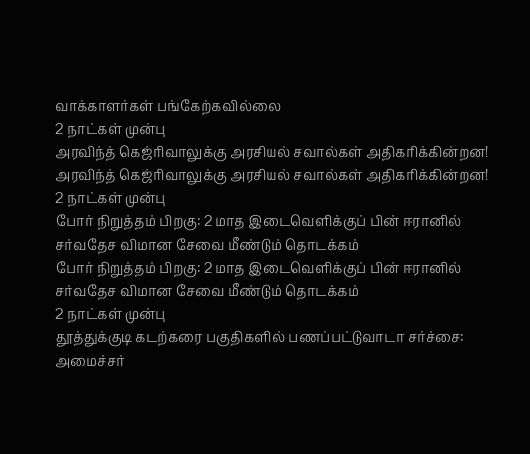வாக்காளர்கள் பங்கேற்கவில்லை
2 நாட்கள் முன்பு
அரவிந்த் கெஜ்ரிவாலுக்கு அரசியல் சவால்கள் அதிகரிக்கின்றன!
அரவிந்த் கெஜ்ரிவாலுக்கு அரசியல் சவால்கள் அதிகரிக்கின்றன!
2 நாட்கள் முன்பு
போர் நிறுத்தம் பிறகு: 2 மாத இடைவெளிக்குப் பின் ஈரானில் சர்வதேச விமான சேவை மீண்டும் தொடக்கம்
போர் நிறுத்தம் பிறகு: 2 மாத இடைவெளிக்குப் பின் ஈரானில் சர்வதேச விமான சேவை மீண்டும் தொடக்கம்
2 நாட்கள் முன்பு
தூத்துக்குடி கடற்கரை பகுதிகளில் பணப்பட்டுவாடா சர்ச்சை: அமைச்சர்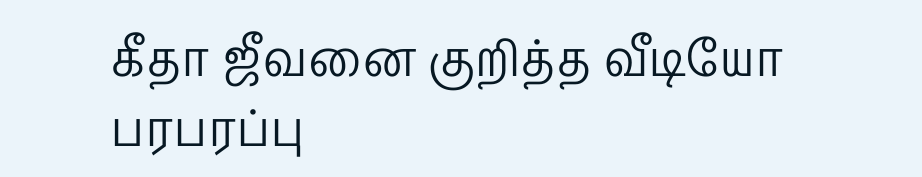கீதா ஜீவனை குறித்த வீடியோ பரபரப்பு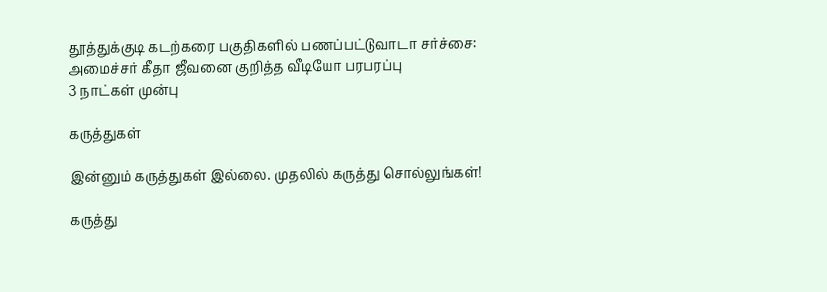தூத்துக்குடி கடற்கரை பகுதிகளில் பணப்பட்டுவாடா சர்ச்சை: அமைச்சர் கீதா ஜீவனை குறித்த வீடியோ பரபரப்பு
3 நாட்கள் முன்பு

கருத்துகள்

இன்னும் கருத்துகள் இல்லை. முதலில் கருத்து சொல்லுங்கள்!

கருத்து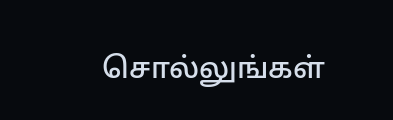சொல்லுங்கள்